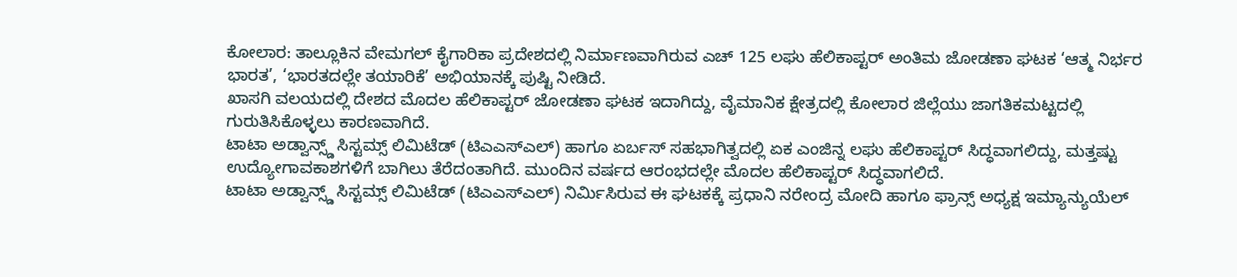ಕೋಲಾರ: ತಾಲ್ಲೂಕಿನ ವೇಮಗಲ್ ಕೈಗಾರಿಕಾ ಪ್ರದೇಶದಲ್ಲಿ ನಿರ್ಮಾಣವಾಗಿರುವ ಎಚ್ 125 ಲಘು ಹೆಲಿಕಾಪ್ಟರ್ ಅಂತಿಮ ಜೋಡಣಾ ಘಟಕ ‘ಆತ್ಮ ನಿರ್ಭರ ಭಾರತ’, ‘ಭಾರತದಲ್ಲೇ ತಯಾರಿಕೆ’ ಅಭಿಯಾನಕ್ಕೆ ಪುಷ್ಟಿ ನೀಡಿದೆ.
ಖಾಸಗಿ ವಲಯದಲ್ಲಿ ದೇಶದ ಮೊದಲ ಹೆಲಿಕಾಪ್ಟರ್ ಜೋಡಣಾ ಘಟಕ ಇದಾಗಿದ್ದು, ವೈಮಾನಿಕ ಕ್ಷೇತ್ರದಲ್ಲಿ ಕೋಲಾರ ಜಿಲ್ಲೆಯು ಜಾಗತಿಕಮಟ್ಟದಲ್ಲಿ ಗುರುತಿಸಿಕೊಳ್ಳಲು ಕಾರಣವಾಗಿದೆ.
ಟಾಟಾ ಅಡ್ವಾನ್ಸ್ಡ್ ಸಿಸ್ಟಮ್ಸ್ ಲಿಮಿಟೆಡ್ (ಟಿಎಎಸ್ಎಲ್) ಹಾಗೂ ಏರ್ಬಸ್ ಸಹಭಾಗಿತ್ವದಲ್ಲಿ ಏಕ ಎಂಜಿನ್ನ ಲಘು ಹೆಲಿಕಾಪ್ಟರ್ ಸಿದ್ಧವಾಗಲಿದ್ದು, ಮತ್ತಷ್ಟು ಉದ್ಯೋಗಾವಕಾಶಗಳಿಗೆ ಬಾಗಿಲು ತೆರೆದಂತಾಗಿದೆ. ಮುಂದಿನ ವರ್ಷದ ಆರಂಭದಲ್ಲೇ ಮೊದಲ ಹೆಲಿಕಾಪ್ಟರ್ ಸಿದ್ಧವಾಗಲಿದೆ.
ಟಾಟಾ ಅಡ್ವಾನ್ಸ್ಡ್ ಸಿಸ್ಟಮ್ಸ್ ಲಿಮಿಟೆಡ್ (ಟಿಎಎಸ್ಎಲ್) ನಿರ್ಮಿಸಿರುವ ಈ ಘಟಕಕ್ಕೆ ಪ್ರಧಾನಿ ನರೇಂದ್ರ ಮೋದಿ ಹಾಗೂ ಫ್ರಾನ್ಸ್ ಅಧ್ಯಕ್ಷ ಇಮ್ಯಾನ್ಯುಯೆಲ್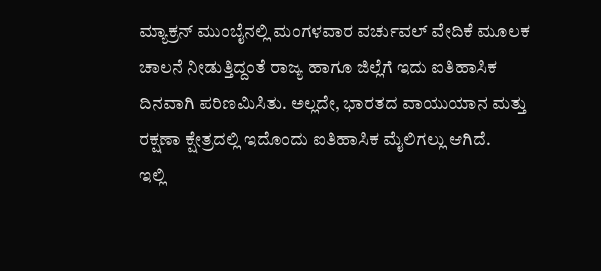ಮ್ಯಾಕ್ರನ್ ಮುಂಬೈನಲ್ಲಿ ಮಂಗಳವಾರ ವರ್ಚುವಲ್ ವೇದಿಕೆ ಮೂಲಕ ಚಾಲನೆ ನೀಡುತ್ತಿದ್ದಂತೆ ರಾಜ್ಯ ಹಾಗೂ ಜಿಲ್ಲೆಗೆ ಇದು ಐತಿಹಾಸಿಕ ದಿನವಾಗಿ ಪರಿಣಮಿಸಿತು. ಅಲ್ಲದೇ, ಭಾರತದ ವಾಯುಯಾನ ಮತ್ತು ರಕ್ಷಣಾ ಕ್ಷೇತ್ರದಲ್ಲಿ ಇದೊಂದು ಐತಿಹಾಸಿಕ ಮೈಲಿಗಲ್ಲು ಆಗಿದೆ.
ಇಲ್ಲಿ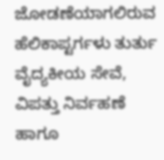ಜೋಡಣೆಯಾಗಲಿರುವ ಹೆಲಿಕಾಪ್ಟರ್ಗಳು ತುರ್ತು ವೈದ್ಯಕೀಯ ಸೇವೆ, ವಿಪತ್ತು ನಿರ್ವಹಣೆ ಹಾಗೂ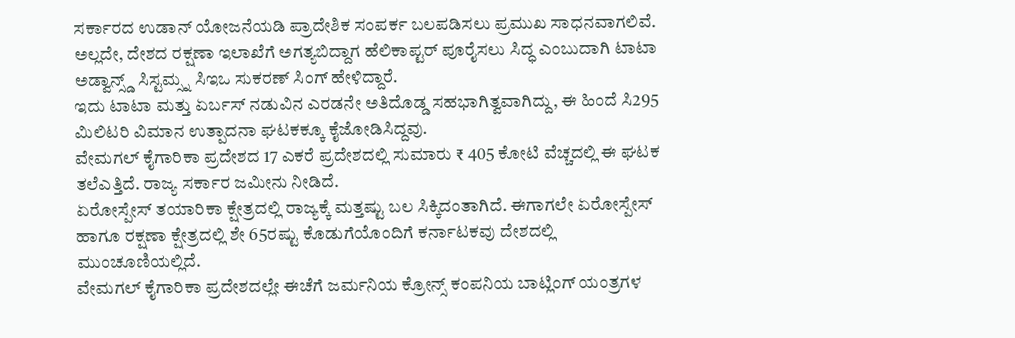ಸರ್ಕಾರದ ಉಡಾನ್ ಯೋಜನೆಯಡಿ ಪ್ರಾದೇಶಿಕ ಸಂಪರ್ಕ ಬಲಪಡಿಸಲು ಪ್ರಮುಖ ಸಾಧನವಾಗಲಿವೆ. ಅಲ್ಲದೇ, ದೇಶದ ರಕ್ಷಣಾ ಇಲಾಖೆಗೆ ಅಗತ್ಯಬಿದ್ದಾಗ ಹೆಲಿಕಾಪ್ಟರ್ ಪೂರೈಸಲು ಸಿದ್ಧ ಎಂಬುದಾಗಿ ಟಾಟಾ ಅಡ್ವಾನ್ಸ್ಡ್ ಸಿಸ್ಟಮ್ಸ್ನ ಸಿಇಒ ಸುಕರಣ್ ಸಿಂಗ್ ಹೇಳಿದ್ದಾರೆ.
ಇದು ಟಾಟಾ ಮತ್ತು ಏರ್ಬಸ್ ನಡುವಿನ ಎರಡನೇ ಅತಿದೊಡ್ಡ ಸಹಭಾಗಿತ್ವವಾಗಿದ್ದು, ಈ ಹಿಂದೆ ಸಿ295 ಮಿಲಿಟರಿ ವಿಮಾನ ಉತ್ಪಾದನಾ ಘಟಕಕ್ಕೂ ಕೈಜೋಡಿಸಿದ್ದವು.
ವೇಮಗಲ್ ಕೈಗಾರಿಕಾ ಪ್ರದೇಶದ 17 ಎಕರೆ ಪ್ರದೇಶದಲ್ಲಿ ಸುಮಾರು ₹ 405 ಕೋಟಿ ವೆಚ್ಚದಲ್ಲಿ ಈ ಘಟಕ ತಲೆಎತ್ತಿದೆ. ರಾಜ್ಯ ಸರ್ಕಾರ ಜಮೀನು ನೀಡಿದೆ.
ಏರೋಸ್ಪೇಸ್ ತಯಾರಿಕಾ ಕ್ಷೇತ್ರದಲ್ಲಿ ರಾಜ್ಯಕ್ಕೆ ಮತ್ತಷ್ಟು ಬಲ ಸಿಕ್ಕಿದಂತಾಗಿದೆ. ಈಗಾಗಲೇ ಏರೋಸ್ಪೇಸ್ ಹಾಗೂ ರಕ್ಷಣಾ ಕ್ಷೇತ್ರದಲ್ಲಿ ಶೇ 65ರಷ್ಟು ಕೊಡುಗೆಯೊಂದಿಗೆ ಕರ್ನಾಟಕವು ದೇಶದಲ್ಲಿ ಮುಂಚೂಣಿಯಲ್ಲಿದೆ.
ವೇಮಗಲ್ ಕೈಗಾರಿಕಾ ಪ್ರದೇಶದಲ್ಲೇ ಈಚೆಗೆ ಜರ್ಮನಿಯ ಕ್ರೋನ್ಸ್ ಕಂಪನಿಯ ಬಾಟ್ಲಿಂಗ್ ಯಂತ್ರಗಳ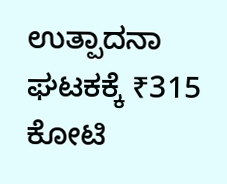ಉತ್ಪಾದನಾ ಘಟಕಕ್ಕೆ ₹315 ಕೋಟಿ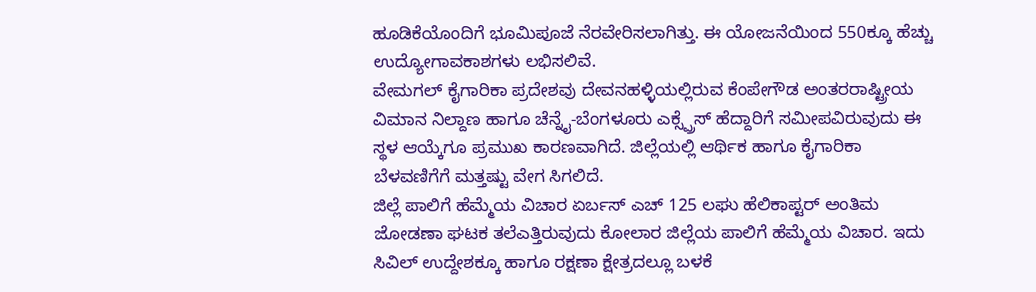ಹೂಡಿಕೆಯೊಂದಿಗೆ ಭೂಮಿಪೂಜೆ ನೆರವೇರಿಸಲಾಗಿತ್ತು. ಈ ಯೋಜನೆಯಿಂದ 550ಕ್ಕೂ ಹೆಚ್ಚು ಉದ್ಯೋಗಾವಕಾಶಗಳು ಲಭಿಸಲಿವೆ.
ವೇಮಗಲ್ ಕೈಗಾರಿಕಾ ಪ್ರದೇಶವು ದೇವನಹಳ್ಳಿಯಲ್ಲಿರುವ ಕೆಂಪೇಗೌಡ ಅಂತರರಾಷ್ಟ್ರೀಯ ವಿಮಾನ ನಿಲ್ದಾಣ ಹಾಗೂ ಚೆನ್ನೈ-ಬೆಂಗಳೂರು ಎಕ್ಸ್ಪ್ರೆಸ್ ಹೆದ್ದಾರಿಗೆ ಸಮೀಪವಿರುವುದು ಈ ಸ್ಥಳ ಆಯ್ಕೆಗೂ ಪ್ರಮುಖ ಕಾರಣವಾಗಿದೆ. ಜಿಲ್ಲೆಯಲ್ಲಿ ಆರ್ಥಿಕ ಹಾಗೂ ಕೈಗಾರಿಕಾ ಬೆಳವಣಿಗೆಗೆ ಮತ್ತಷ್ಟು ವೇಗ ಸಿಗಲಿದೆ.
ಜಿಲ್ಲೆ ಪಾಲಿಗೆ ಹೆಮ್ಮೆಯ ವಿಚಾರ ಏರ್ಬಸ್ ಎಚ್ 125 ಲಘು ಹೆಲಿಕಾಪ್ಟರ್ ಅಂತಿಮ ಜೋಡಣಾ ಘಟಕ ತಲೆಎತ್ತಿರುವುದು ಕೋಲಾರ ಜಿಲ್ಲೆಯ ಪಾಲಿಗೆ ಹೆಮ್ಮೆಯ ವಿಚಾರ. ಇದು ಸಿವಿಲ್ ಉದ್ದೇಶಕ್ಕೂ ಹಾಗೂ ರಕ್ಷಣಾ ಕ್ಷೇತ್ರದಲ್ಲೂ ಬಳಕೆ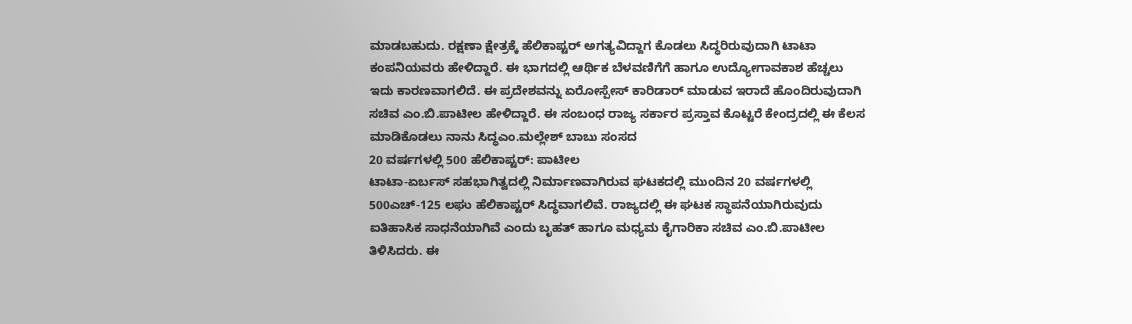ಮಾಡಬಹುದು. ರಕ್ಷಣಾ ಕ್ಷೇತ್ರಕ್ಕೆ ಹೆಲಿಕಾಪ್ಟರ್ ಅಗತ್ಯವಿದ್ದಾಗ ಕೊಡಲು ಸಿದ್ಧರಿರುವುದಾಗಿ ಟಾಟಾ ಕಂಪನಿಯವರು ಹೇಳಿದ್ದಾರೆ. ಈ ಭಾಗದಲ್ಲಿ ಆರ್ಥಿಕ ಬೆಳವಣಿಗೆಗೆ ಹಾಗೂ ಉದ್ಯೋಗಾವಕಾಶ ಹೆಚ್ಚಲು ಇದು ಕಾರಣವಾಗಲಿದೆ. ಈ ಪ್ರದೇಶವನ್ನು ಏರೋಸ್ಪೇಸ್ ಕಾರಿಡಾರ್ ಮಾಡುವ ಇರಾದೆ ಹೊಂದಿರುವುದಾಗಿ ಸಚಿವ ಎಂ.ಬಿ.ಪಾಟೀಲ ಹೇಳಿದ್ದಾರೆ. ಈ ಸಂಬಂಧ ರಾಜ್ಯ ಸರ್ಕಾರ ಪ್ರಸ್ತಾವ ಕೊಟ್ಟರೆ ಕೇಂದ್ರದಲ್ಲಿ ಈ ಕೆಲಸ ಮಾಡಿಕೊಡಲು ನಾನು ಸಿದ್ಧಎಂ.ಮಲ್ಲೇಶ್ ಬಾಬು ಸಂಸದ
20 ವರ್ಷಗಳಲ್ಲಿ 500 ಹೆಲಿಕಾಪ್ಟರ್: ಪಾಟೀಲ
ಟಾಟಾ-ಏರ್ಬಸ್ ಸಹಭಾಗಿತ್ವದಲ್ಲಿ ನಿರ್ಮಾಣವಾಗಿರುವ ಘಟಕದಲ್ಲಿ ಮುಂದಿನ 20 ವರ್ಷಗಳಲ್ಲಿ 500ಎಚ್-125 ಲಘು ಹೆಲಿಕಾಪ್ಟರ್ ಸಿದ್ಧವಾಗಲಿವೆ. ರಾಜ್ಯದಲ್ಲಿ ಈ ಘಟಕ ಸ್ಥಾಪನೆಯಾಗಿರುವುದು ಐತಿಹಾಸಿಕ ಸಾಧನೆಯಾಗಿವೆ ಎಂದು ಬೃಹತ್ ಹಾಗೂ ಮಧ್ಯಮ ಕೈಗಾರಿಕಾ ಸಚಿವ ಎಂ.ಬಿ.ಪಾಟೀಲ ತಿಳಿಸಿದರು. ಈ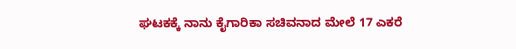ಘಟಕಕ್ಕೆ ನಾನು ಕೈಗಾರಿಕಾ ಸಚಿವನಾದ ಮೇಲೆ 17 ಎಕರೆ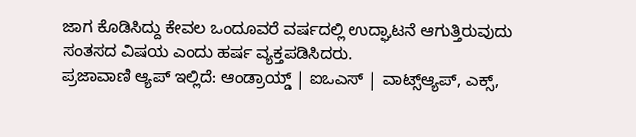ಜಾಗ ಕೊಡಿಸಿದ್ದು ಕೇವಲ ಒಂದೂವರೆ ವರ್ಷದಲ್ಲಿ ಉದ್ಘಾಟನೆ ಆಗುತ್ತಿರುವುದು ಸಂತಸದ ವಿಷಯ ಎಂದು ಹರ್ಷ ವ್ಯಕ್ತಪಡಿಸಿದರು.
ಪ್ರಜಾವಾಣಿ ಆ್ಯಪ್ ಇಲ್ಲಿದೆ: ಆಂಡ್ರಾಯ್ಡ್ | ಐಒಎಸ್ | ವಾಟ್ಸ್ಆ್ಯಪ್, ಎಕ್ಸ್,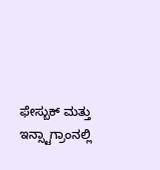ಫೇಸ್ಬುಕ್ ಮತ್ತು ಇನ್ಸ್ಟಾಗ್ರಾಂನಲ್ಲಿ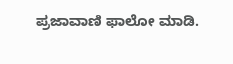ಪ್ರಜಾವಾಣಿ ಫಾಲೋ ಮಾಡಿ.